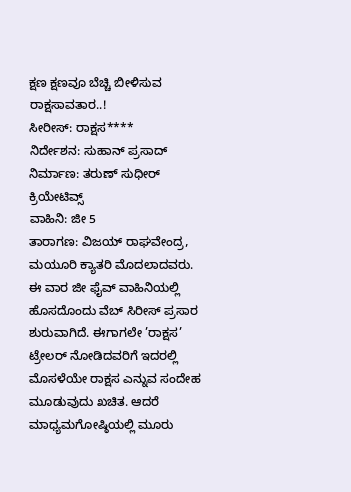ಕ್ಷಣ ಕ್ಷಣವೂ ಬೆಚ್ಚಿ ಬೀಳಿಸುವ ರಾಕ್ಷಸಾವತಾರ..!
ಸೀರೀಸ್: ರಾಕ್ಷಸ****
ನಿರ್ದೇಶನ: ಸುಹಾನ್ ಪ್ರಸಾದ್
ನಿರ್ಮಾಣ: ತರುಣ್ ಸುಧೀರ್ ಕ್ರಿಯೇಟಿವ್ಸ್
ವಾಹಿನಿ: ಜೀ 5
ತಾರಾಗಣ: ವಿಜಯ್ ರಾಘವೇಂದ್ರ, ಮಯೂರಿ ಕ್ಯಾತರಿ ಮೊದಲಾದವರು.
ಈ ವಾರ ಜೀ ಫೈವ್ ವಾಹಿನಿಯಲ್ಲಿ ಹೊಸದೊಂದು ವೆಬ್ ಸಿರೀಸ್ ಪ್ರಸಾರ ಶುರುವಾಗಿದೆ. ಈಗಾಗಲೇ ’ರಾಕ್ಷಸ’ ಟ್ರೇಲರ್ ನೋಡಿದವರಿಗೆ ಇದರಲ್ಲಿ ಮೊಸಳೆಯೇ ರಾಕ್ಷಸ ಎನ್ನುವ ಸಂದೇಹ ಮೂಡುವುದು ಖಚಿತ. ಆದರೆ ಮಾಧ್ಯಮಗೋಷ್ಠಿಯಲ್ಲಿ ಮೂರು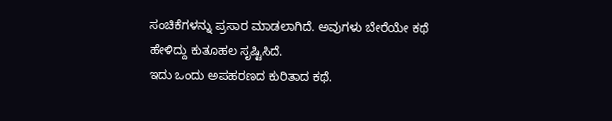ಸಂಚಿಕೆಗಳನ್ನು ಪ್ರಸಾರ ಮಾಡಲಾಗಿದೆ. ಅವುಗಳು ಬೇರೆಯೇ ಕಥೆ ಹೇಳಿದ್ದು ಕುತೂಹಲ ಸೃಷ್ಟಿಸಿದೆ.
ಇದು ಒಂದು ಅಪಹರಣದ ಕುರಿತಾದ ಕಥೆ.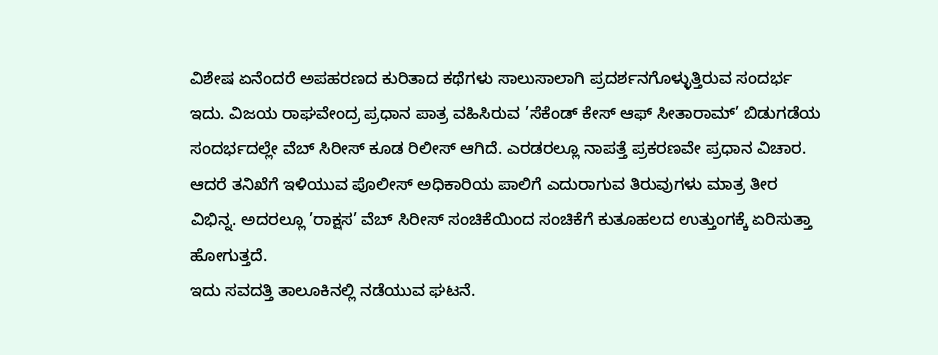ವಿಶೇಷ ಏನೆಂದರೆ ಅಪಹರಣದ ಕುರಿತಾದ ಕಥೆಗಳು ಸಾಲುಸಾಲಾಗಿ ಪ್ರದರ್ಶನಗೊಳ್ಳುತ್ತಿರುವ ಸಂದರ್ಭ ಇದು. ವಿಜಯ ರಾಘವೇಂದ್ರ ಪ್ರಧಾನ ಪಾತ್ರ ವಹಿಸಿರುವ ’ಸೆಕೆಂಡ್ ಕೇಸ್ ಆಫ್ ಸೀತಾರಾಮ್’ ಬಿಡುಗಡೆಯ ಸಂದರ್ಭದಲ್ಲೇ ವೆಬ್ ಸಿರೀಸ್ ಕೂಡ ರಿಲೀಸ್ ಆಗಿದೆ. ಎರಡರಲ್ಲೂ ನಾಪತ್ತೆ ಪ್ರಕರಣವೇ ಪ್ರಧಾನ ವಿಚಾರ. ಆದರೆ ತನಿಖೆಗೆ ಇಳಿಯುವ ಪೊಲೀಸ್ ಅಧಿಕಾರಿಯ ಪಾಲಿಗೆ ಎದುರಾಗುವ ತಿರುವುಗಳು ಮಾತ್ರ ತೀರ ವಿಭಿನ್ನ. ಅದರಲ್ಲೂ ’ರಾಕ್ಷಸ’ ವೆಬ್ ಸಿರೀಸ್ ಸಂಚಿಕೆಯಿಂದ ಸಂಚಿಕೆಗೆ ಕುತೂಹಲದ ಉತ್ತುಂಗಕ್ಕೆ ಏರಿಸುತ್ತಾ ಹೋಗುತ್ತದೆ.
ಇದು ಸವದತ್ತಿ ತಾಲೂಕಿನಲ್ಲಿ ನಡೆಯುವ ಘಟನೆ.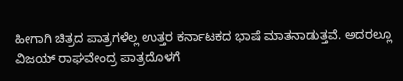ಹೀಗಾಗಿ ಚಿತ್ರದ ಪಾತ್ರಗಳೆಲ್ಲ ಉತ್ತರ ಕರ್ನಾಟಕದ ಭಾಷೆ ಮಾತನಾಡುತ್ತವೆ. ಅದರಲ್ಲೂ ವಿಜಯ್ ರಾಘವೇಂದ್ರ ಪಾತ್ರದೊಳಗೆ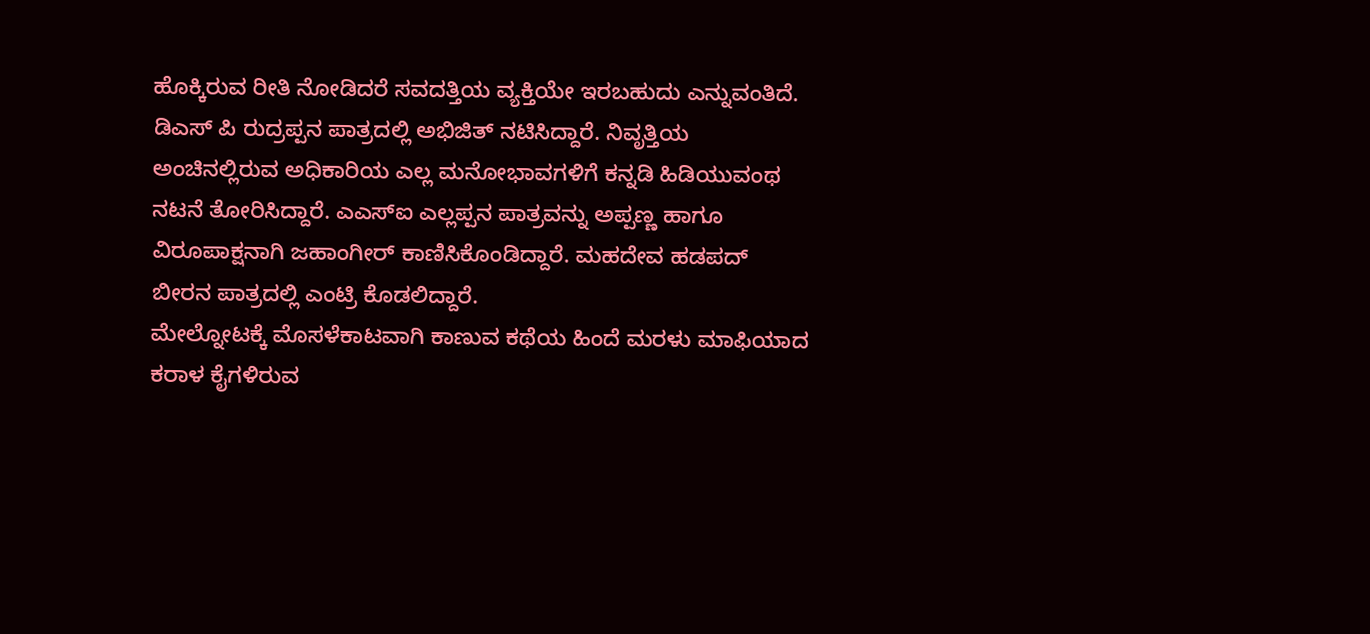ಹೊಕ್ಕಿರುವ ರೀತಿ ನೋಡಿದರೆ ಸವದತ್ತಿಯ ವ್ಯಕ್ತಿಯೇ ಇರಬಹುದು ಎನ್ನುವಂತಿದೆ.
ಡಿಎಸ್ ಪಿ ರುದ್ರಪ್ಪನ ಪಾತ್ರದಲ್ಲಿ ಅಭಿಜಿತ್ ನಟಿಸಿದ್ದಾರೆ. ನಿವೃತ್ತಿಯ ಅಂಚಿನಲ್ಲಿರುವ ಅಧಿಕಾರಿಯ ಎಲ್ಲ ಮನೋಭಾವಗಳಿಗೆ ಕನ್ನಡಿ ಹಿಡಿಯುವಂಥ ನಟನೆ ತೋರಿಸಿದ್ದಾರೆ. ಎಎಸ್ಐ ಎಲ್ಲಪ್ಪನ ಪಾತ್ರವನ್ನು ಅಪ್ಪಣ್ಣ ಹಾಗೂ ವಿರೂಪಾಕ್ಷನಾಗಿ ಜಹಾಂಗೀರ್ ಕಾಣಿಸಿಕೊಂಡಿದ್ದಾರೆ. ಮಹದೇವ ಹಡಪದ್ ಬೀರನ ಪಾತ್ರದಲ್ಲಿ ಎಂಟ್ರಿ ಕೊಡಲಿದ್ದಾರೆ.
ಮೇಲ್ನೋಟಕ್ಕೆ ಮೊಸಳೆಕಾಟವಾಗಿ ಕಾಣುವ ಕಥೆಯ ಹಿಂದೆ ಮರಳು ಮಾಫಿಯಾದ ಕರಾಳ ಕೈಗಳಿರುವ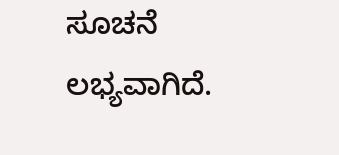ಸೂಚನೆ ಲಭ್ಯವಾಗಿದೆ.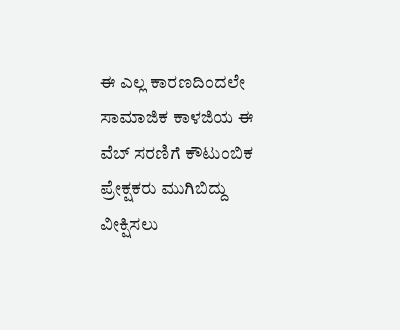ಈ ಎಲ್ಲ ಕಾರಣದಿಂದಲೇ ಸಾಮಾಜಿಕ ಕಾಳಜಿಯ ಈ ವೆಬ್ ಸರಣಿಗೆ ಕೌಟುಂಬಿಕ ಪ್ರೇಕ್ಷಕರು ಮುಗಿಬಿದ್ದು ವೀಕ್ಷಿಸಲು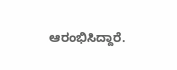ಆರಂಭಿಸಿದ್ದಾರೆ.